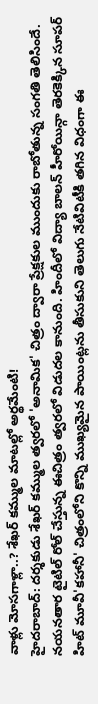వాళ్లు మోసగాళ్లా..? శేఖర్ కమ్ముల మాటల్లో అర్థమేంటి!
హైదరాబాద్: దర్శకుడు శేఖర్ కమ్ముల త్వరలో 'అనామిక' చిత్రం ద్వారా ప్రేక్షకుల ముందుకు రాబోతున్న సంగతి తెలిసిందే. నయనతార టైటిల్ రోల్ చేస్తున్న ఈచిత్రం త్వరలో విడుదల కానుంది. హిందీలో విద్యా బాలన్ హీరోయిన్గా తెరకెక్కిన సూపర్ హిట్ మూవీ'కహానీ' చిత్రంలోని కొన్ని ముఖ్యమైన పాయింట్లను తీసుకుని తెలుగు నేటివిటీకి తగిన విధంగా ఈ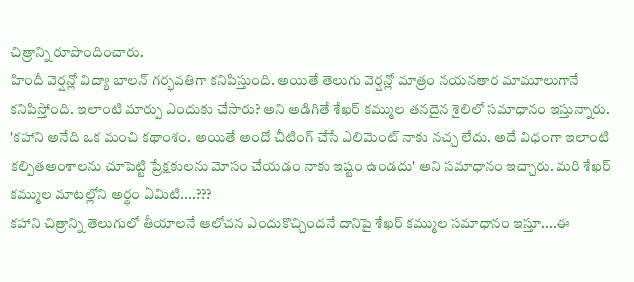చిత్రాన్ని రూపొందించారు.
హిందీ వెర్షన్లో విద్యా బాలన్ గర్భవతిగా కనిపిస్తుంది. అయితే తెలుగు వెర్షన్లో మాత్రం నయనతార మామూలుగానే కనిపిస్తోంది. ఇలాంటి మార్పు ఎందుకు చేసారు? అని అడిగితే శేఖర్ కమ్ముల తనదైన శైలిలో సమాధానం ఇస్తున్నారు. 'కహాని అనేది ఒక మంచి కథాంశం. అయితే అందో చీటింగ్ చేసే ఎలిమెంట్ నాకు నచ్చ లేదు. అదే విధంగా ఇలాంటి కల్పితఅంశాలను చూపెట్టి ప్రేక్షకులను మోసం చేయడం నాకు ఇష్టం ఉండదు' అని సమాధానం ఇచ్చారు. మరి శేఖర్ కమ్ముల మాటల్లోని అర్థం ఏమిటి....???
కహాని చిత్రాన్ని తెలుగులో తీయాలనే ఆలోచన ఎందుకొచ్చిందనే దానిపై శేఖర్ కమ్ముల సమాధానం ఇస్తూ....ఈ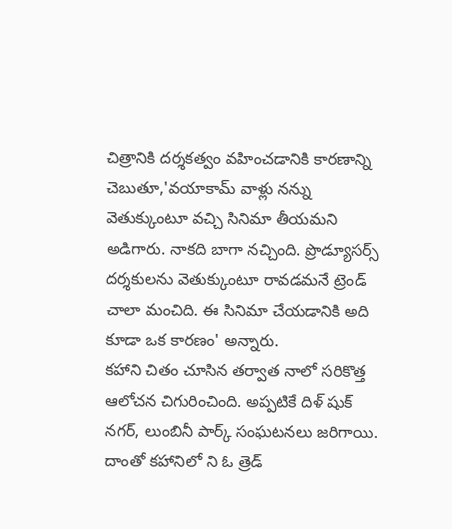చిత్రానికి దర్శకత్వం వహించడానికి కారణాన్ని చెబుతూ,'వయాకామ్ వాళ్లు నన్ను వెతుక్కుంటూ వచ్చి సినిమా తీయమని అడిగారు. నాకది బాగా నచ్చింది. ప్రొడ్యూసర్స్ దర్శకులను వెతుక్కుంటూ రావడమనే ట్రెండ్ చాలా మంచిది. ఈ సినిమా చేయడానికి అది కూడా ఒక కారణం' అన్నారు.
కహాని చితం చూసిన తర్వాత నాలో సరికొత్త ఆలోచన చిగురించింది. అప్పటికే దిళ్ షుక్ నగర్, లుంబినీ పార్క్ సంఘటనలు జరిగాయి. దాంతో కహానిలో ని ఓ త్రెడ్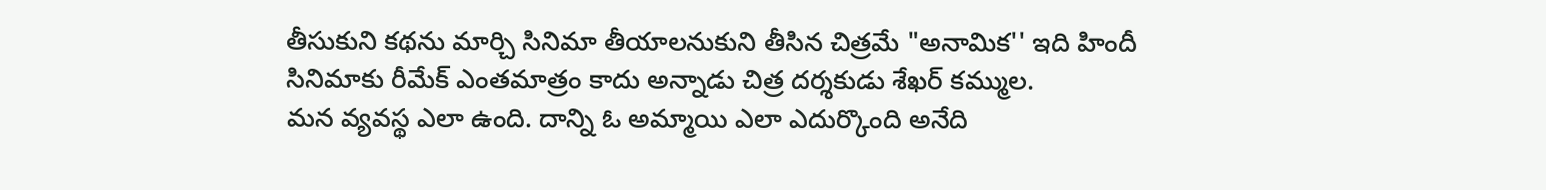తీసుకుని కథను మార్చి సినిమా తీయాలనుకుని తీసిన చిత్రమే "అనామిక'' ఇది హిందీ సినిమాకు రీమేక్ ఎంతమాత్రం కాదు అన్నాడు చిత్ర దర్శకుడు శేఖర్ కమ్ముల.
మన వ్యవస్థ ఎలా ఉంది. దాన్ని ఓ అమ్మాయి ఎలా ఎదుర్కొంది అనేది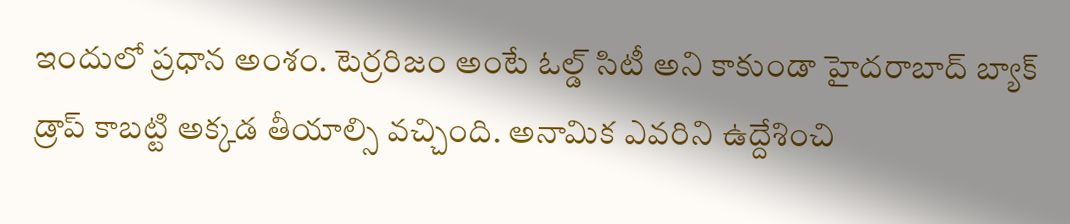ఇందులో ప్రధాన అంశం. టెర్రరిజం అంటే ఓల్డ్ సిటీ అని కాకుండా హైదరాబాద్ బ్యాక్ డ్రాప్ కాబట్టి అక్కడ తీయాల్సి వచ్చింది. అనామిక ఎవరిని ఉద్దేశించి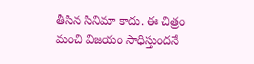తీసిన సినిమా కాదు. ఈ చిత్రం మంచి విజయం సాధిస్తుందనే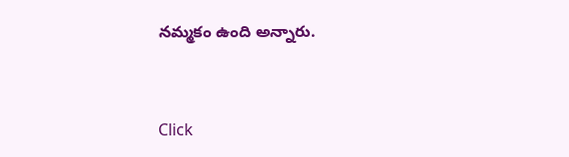నమ్మకం ఉంది అన్నారు.


Click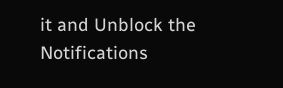it and Unblock the Notifications